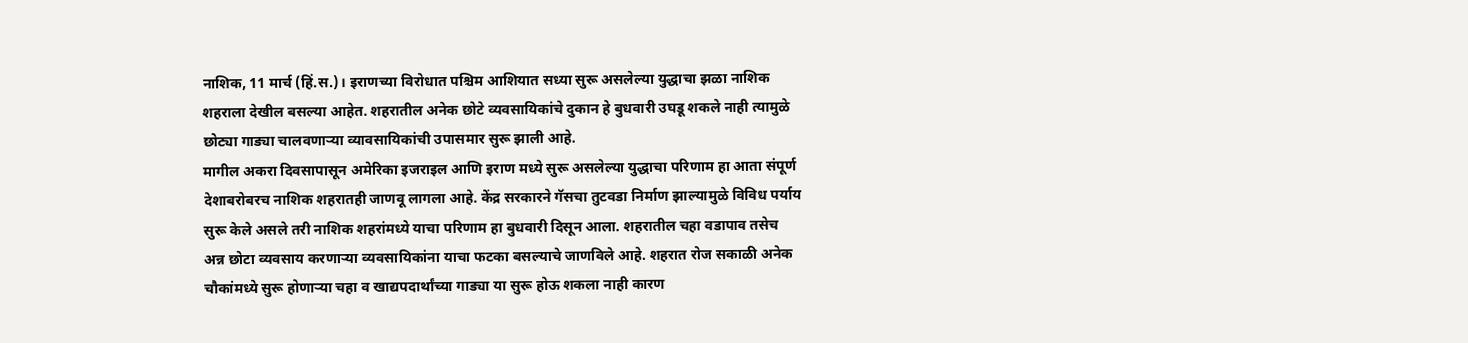नाशिक, 11 मार्च (हिं.स.)। इराणच्या विरोधात पश्चिम आशियात सध्या सुरू असलेल्या युद्धाचा झळा नाशिक शहराला देखील बसल्या आहेत. शहरातील अनेक छोटे व्यवसायिकांचे दुकान हे बुधवारी उघडू शकले नाही त्यामुळे छोट्या गाड्या चालवणाऱ्या व्यावसायिकांची उपासमार सुरू झाली आहे.
मागील अकरा दिवसापासून अमेरिका इजराइल आणि इराण मध्ये सुरू असलेल्या युद्धाचा परिणाम हा आता संपूर्ण देशाबरोबरच नाशिक शहरातही जाणवू लागला आहे. केंद्र सरकारने गॅसचा तुटवडा निर्माण झाल्यामुळे विविध पर्याय सुरू केले असले तरी नाशिक शहरांमध्ये याचा परिणाम हा बुधवारी दिसून आला. शहरातील चहा वडापाव तसेच अन्न छोटा व्यवसाय करणाऱ्या व्यवसायिकांना याचा फटका बसल्याचे जाणविले आहे. शहरात रोज सकाळी अनेक चौकांमध्ये सुरू होणाऱ्या चहा व खाद्यपदार्थांच्या गाड्या या सुरू होऊ शकला नाही कारण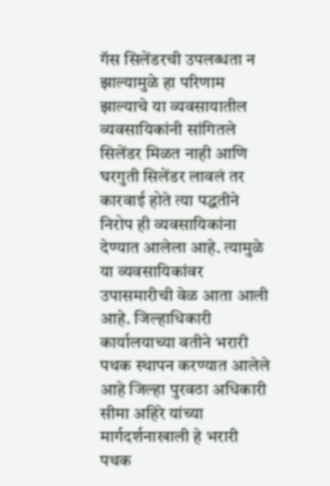गॅस सिलेंडरची उपलब्धता न झाल्यामुळे हा परिणाम झाल्याचे या व्यवसायातील व्यवसायिकांनी सांगितले सिलेंडर मिळत नाही आणि घरगुती सिलेंडर लावलं तर कारवाई होते त्या पद्धतीने निरोप ही व्यवसायिकांना देण्यात आलेला आहे. त्यामुळे या व्यवसायिकांवर उपासमारीची वेळ आता आली आहे. जिल्हाधिकारी कार्यालयाच्या वतीने भरारी पथक स्थापन करण्यात आलेले आहे जिल्हा पुरवठा अधिकारी सीमा अहिरे यांच्या मार्गदर्शनाखाली हे भरारी पथक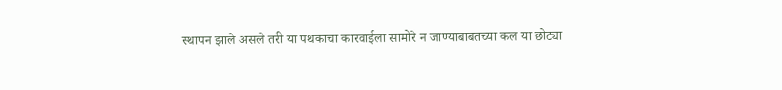स्थापन झाले असले तरी या पथकाचा कारवाईला सामोरे न जाण्याबाबतच्या कल या छोट्या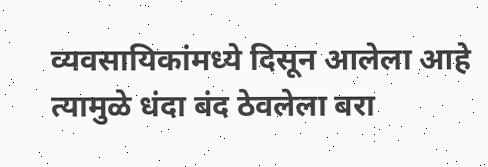व्यवसायिकांमध्ये दिसून आलेला आहे त्यामुळे धंदा बंद ठेवलेला बरा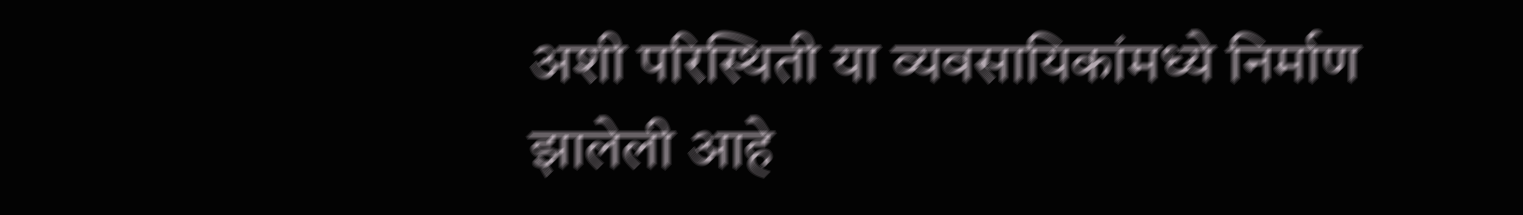अशी परिस्थिती या व्यवसायिकांमध्ये निर्माण झालेली आहे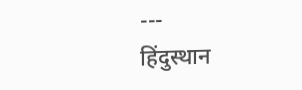---
हिंदुस्थान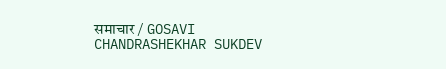समाचार / GOSAVI CHANDRASHEKHAR SUKDEV